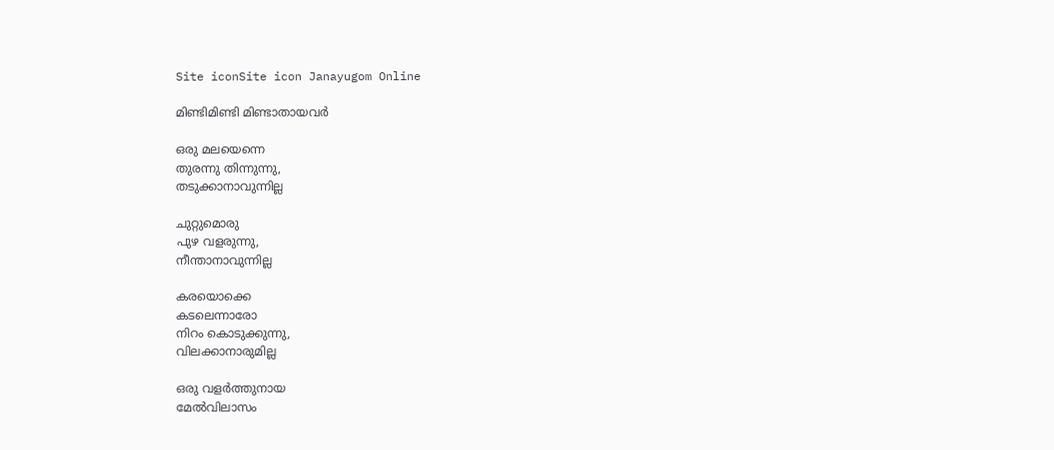Site iconSite icon Janayugom Online

മിണ്ടിമിണ്ടി മിണ്ടാതായവർ

ഒരു മലയെന്നെ
തുരന്നു തിന്നുന്നു,
തടുക്കാനാവുന്നില്ല

ചുറ്റുമൊരു
പുഴ വളരുന്നു,
നീന്താനാവുന്നില്ല

കരയൊക്കെ
കടലെന്നാരോ
നിറം കൊടുക്കുന്നു,
വിലക്കാനാരുമില്ല

ഒരു വളർത്തുനായ
മേൽവിലാസം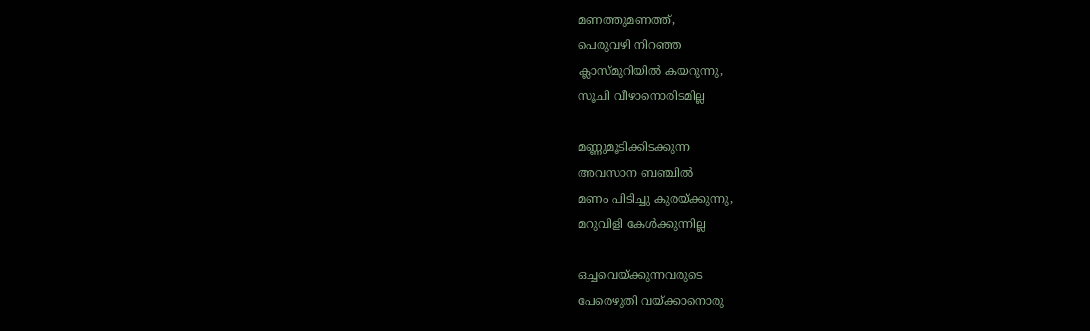മണത്തുമണത്ത്,
പെരുവഴി നിറഞ്ഞ
ക്ലാസ്മുറിയിൽ കയറുന്നു,
സൂചി വീഴാനൊരിടമില്ല

മണ്ണുമൂടിക്കിടക്കുന്ന
അവസാന ബഞ്ചിൽ
മണം പിടിച്ചു കുരയ്ക്കുന്നു,
മറുവിളി കേൾക്കുന്നില്ല

ഒച്ചവെയ്ക്കുന്നവരുടെ
പേരെഴുതി വയ്ക്കാനൊരു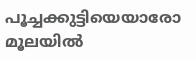പൂച്ചക്കുട്ടിയെയാരോ
മൂലയിൽ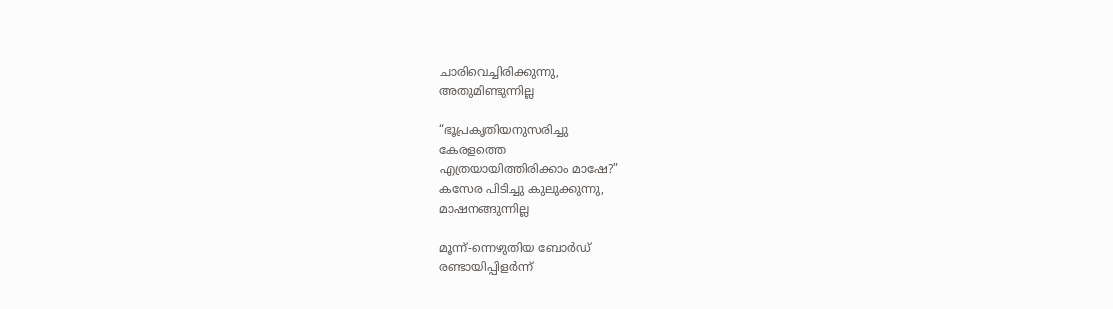ചാരിവെച്ചിരിക്കുന്നു,
അതുമിണ്ടുന്നില്ല

“ഭൂപ്രകൃതിയനുസരിച്ചു
കേരളത്തെ
എത്രയായിത്തിരിക്കാം മാഷേ?”
കസേര പിടിച്ചു കുലുക്കുന്നു,
മാഷനങ്ങുന്നില്ല

മൂന്ന്-ന്നെഴുതിയ ബോർഡ്
രണ്ടായിപ്പിളർന്ന്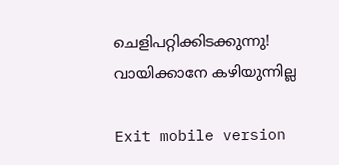ചെളിപറ്റിക്കിടക്കുന്നു!
വായിക്കാനേ കഴിയുന്നില്ല

Exit mobile version